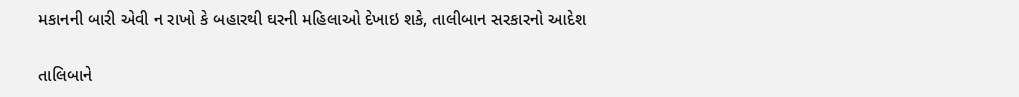મકાનની બારી એવી ન રાખો કે બહારથી ઘરની મહિલાઓ દેખાઇ શકે, તાલીબાન સરકારનો આદેશ

તાલિબાને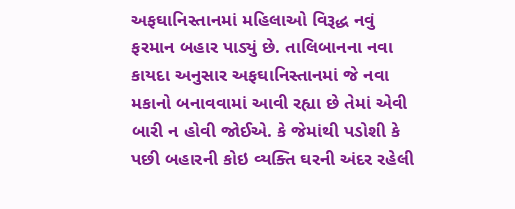અફઘાનિસ્તાનમાં મહિલાઓ વિરૂદ્ધ નવું ફરમાન બહાર પાડ્યું છે. તાલિબાનના નવા કાયદા અનુસાર અફઘાનિસ્તાનમાં જે નવા મકાનો બનાવવામાં આવી રહ્યા છે તેમાં એવી બારી ન હોવી જોઈએ. કે જેમાંથી પડોશી કે પછી બહારની કોઇ વ્યક્તિ ઘરની અંદર રહેલી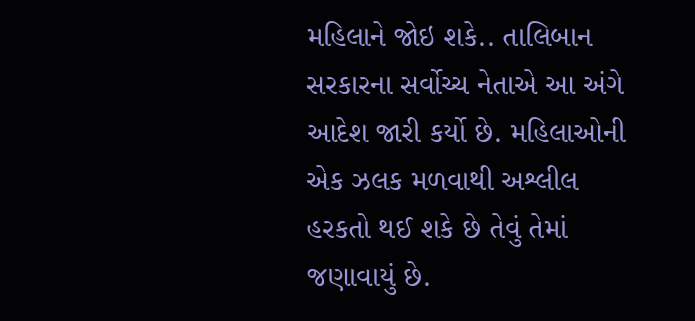મહિલાને જોઇ શકે.. તાલિબાન સરકારના સર્વોચ્ચ નેતાએ આ અંગે આદેશ જારી કર્યો છે. મહિલાઓની એક ઝલક મળવાથી અશ્લીલ હરકતો થઈ શકે છે તેવું તેમાં જણાવાયું છે.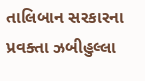તાલિબાન સરકારના પ્રવક્તા ઝબીહુલ્લા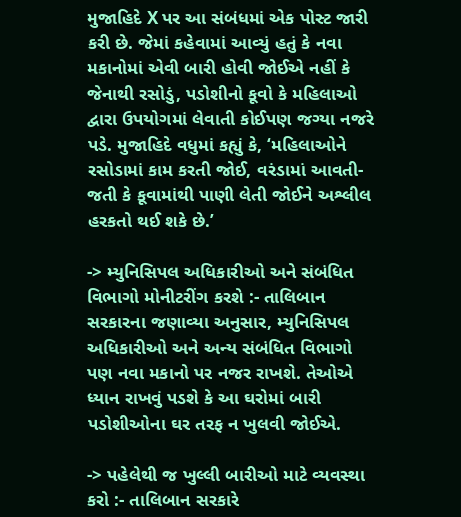મુજાહિદે X પર આ સંબંધમાં એક પોસ્ટ જારી કરી છે. જેમાં કહેવામાં આવ્યું હતું કે નવા મકાનોમાં એવી બારી હોવી જોઈએ નહીં કે જેનાથી રસોડું, પડોશીનો કૂવો કે મહિલાઓ દ્વારા ઉપયોગમાં લેવાતી કોઈપણ જગ્યા નજરે પડે. મુજાહિદે વધુમાં કહ્યું કે, ‘મહિલાઓને રસોડામાં કામ કરતી જોઈ, વરંડામાં આવતી-જતી કે કૂવામાંથી પાણી લેતી જોઈને અશ્લીલ હરકતો થઈ શકે છે.’

-> મ્યુનિસિપલ અધિકારીઓ અને સંબંધિત વિભાગો મોનીટરીંગ કરશે :- તાલિબાન સરકારના જણાવ્યા અનુસાર, મ્યુનિસિપલ અધિકારીઓ અને અન્ય સંબંધિત વિભાગો પણ નવા મકાનો પર નજર રાખશે. તેઓએ ધ્યાન રાખવું પડશે કે આ ઘરોમાં બારી પડોશીઓના ઘર તરફ ન ખુલવી જોઈએ.

-> પહેલેથી જ ખુલ્લી બારીઓ માટે વ્યવસ્થા કરો :- તાલિબાન સરકારે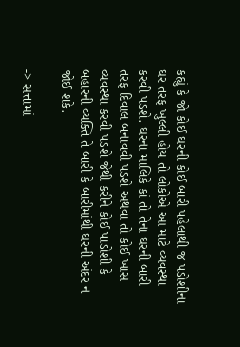કહ્યું કે જો કોઈ ઘરની કોઈ બારી પહેલાથી જ પડોશીના ઘર તરફ ખુલ્લી હોય તો લોકોએ આ માટે વ્યવસ્થા કરવી પડશે. ઘરના માલિકે કાં તો તેના ઘરની બારી તરફ દિવાલ બનાવવી પડશે અથવા તો કોઈ ખાસ વ્યવસ્થા કરવી પડશે જેથી કરીને કોઈ પાડોશી કે બહારની વ્યક્તિ તે બારી કે બારીમાંથી ઘરની અંદર ન જોઈ શકે.

-> સત્તામાં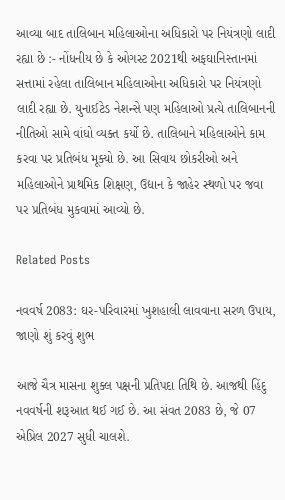આવ્યા બાદ તાલિબાન મહિલાઓના અધિકારો પર નિયંત્રણો લાદી રહ્યા છે :- નોંધનીય છે કે ઓગસ્ટ 2021થી અફઘાનિસ્તાનમાં સત્તામાં રહેલા તાલિબાન મહિલાઓના અધિકારો પર નિયંત્રણો લાદી રહ્યા છે. યુનાઈટેડ નેશન્સે પણ મહિલાઓ પ્રત્યે તાલિબાનની નીતિઓ સામે વાંધો વ્યક્ત કર્યો છે. તાલિબાને મહિલાઓને કામ કરવા પર પ્રતિબંધ મૂક્યો છે. આ સિવાય છોકરીઓ અને મહિલાઓને પ્રાથમિક શિક્ષણ, ઉદ્યાન કે જાહેર સ્થળો પર જવા પર પ્રતિબંધ મુકવામાં આવ્યો છે.

Related Posts

નવવર્ષ 2083: ઘર-પરિવારમાં ખુશહાલી લાવવાના સરળ ઉપાય, જાણો શું કરવું શુભ

આજે ચૈત્ર માસના શુક્લ પક્ષની પ્રતિપદા તિથિ છે. આજથી હિંદુ નવવર્ષની શરૂઆત થઈ ગઈ છે. આ સંવત 2083 છે, જે 07 એપ્રિલ 2027 સુધી ચાલશે.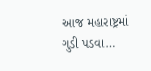આજ મહારાષ્ટ્રમાં ગુડી પડવા…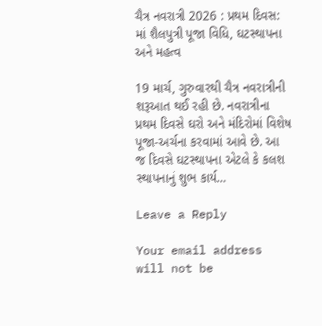ચૈત્ર નવરાત્રી 2026 : પ્રથમ દિવસ: માં શૈલપુત્રી પૂજા વિધિ, ઘટસ્થાપના અને મહત્વ

19 માર્ચ, ગુરુવારથી ચૈત્ર નવરાત્રીની શરૂઆત થઈ રહી છે. નવરાત્રીના પ્રથમ દિવસે ઘરો અને મંદિરોમાં વિશેષ પૂજા-અર્ચના કરવામાં આવે છે. આ જ દિવસે ઘટસ્થાપના એટલે કે કલશ સ્થાપનાનું શુભ કાર્ય…

Leave a Reply

Your email address will not be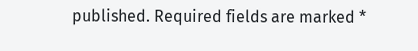published. Required fields are marked *